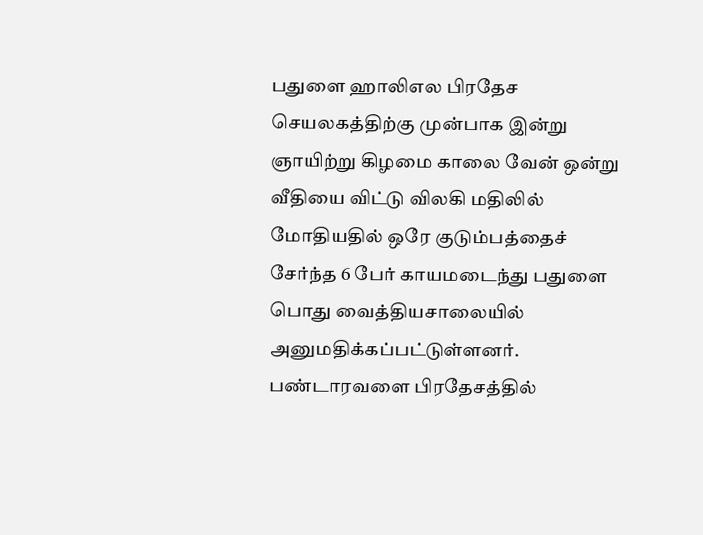பதுளை ஹாலிஎல பிரதேச செயலகத்திற்கு முன்பாக இன்று ஞாயிற்று கிழமை காலை வேன் ஒன்று வீதியை விட்டு விலகி மதிலில் மோதியதில் ஒரே குடும்பத்தைச் சேர்ந்த 6 பேர் காயமடைந்து பதுளை பொது வைத்தியசாலையில் அனுமதிக்கப்பட்டுள்ளனர்.
பண்டாரவளை பிரதேசத்தில்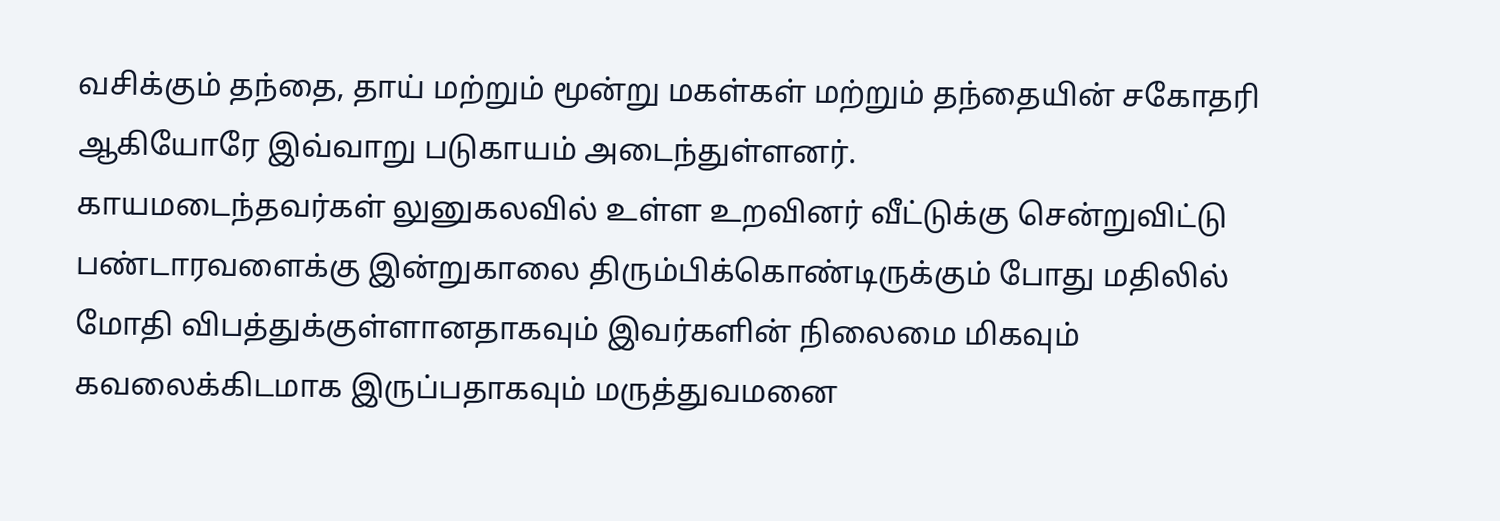வசிக்கும் தந்தை, தாய் மற்றும் மூன்று மகள்கள் மற்றும் தந்தையின் சகோதரி ஆகியோரே இவ்வாறு படுகாயம் அடைந்துள்ளனர்.
காயமடைந்தவர்கள் லுனுகலவில் உள்ள உறவினர் வீட்டுக்கு சென்றுவிட்டு பண்டாரவளைக்கு இன்றுகாலை திரும்பிக்கொண்டிருக்கும் போது மதிலில் மோதி விபத்துக்குள்ளானதாகவும் இவர்களின் நிலைமை மிகவும் கவலைக்கிடமாக இருப்பதாகவும் மருத்துவமனை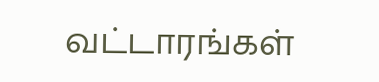வட்டாரங்கள்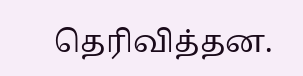தெரிவித்தன.